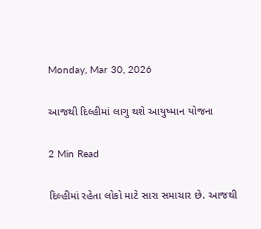Monday, Mar 30, 2026

આજથી દિલ્હીમાં લાગુ થશે આયુષ્માન યોજના

2 Min Read

દિલ્હીમાં રહેતા લોકો માટે સારા સમાચાર છે. આજથી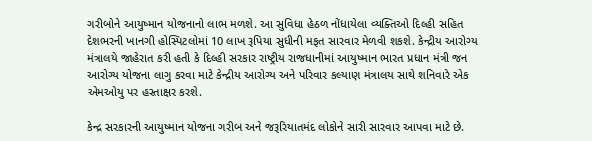ગરીબોને આયુષ્માન યોજનાનો લાભ મળશે. આ સુવિધા હેઠળ નોંધાયેલા વ્યક્તિઓ દિલ્હી સહિત દેશભરની ખાનગી હોસ્પિટલોમાં 10 લાખ રૂપિયા સુધીની મફત સારવાર મેળવી શકશે. કેન્દ્રીય આરોગ્ય મંત્રાલયે જાહેરાત કરી હતી કે દિલ્હી સરકાર રાષ્ટ્રીય રાજધાનીમાં આયુષ્માન ભારત પ્રધાન મંત્રી જન આરોગ્ય યોજના લાગુ કરવા માટે કેન્દ્રીય આરોગ્ય અને પરિવાર કલ્યાણ મંત્રાલય સાથે શનિવારે એક એમઓયુ પર હસ્તાક્ષર કરશે.

કેન્દ્ર સરકારની આયુષ્માન યોજના ગરીબ અને જરૂરિયાતમંદ લોકોને સારી સારવાર આપવા માટે છે.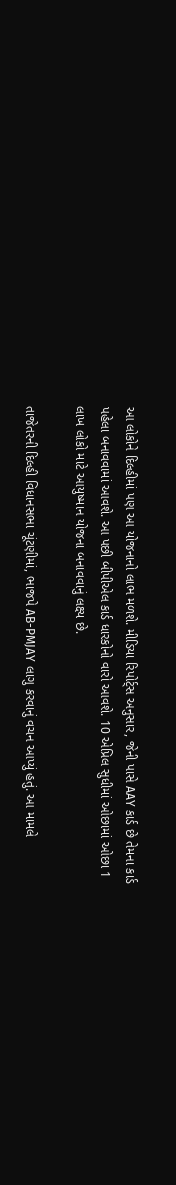આ લોકોને દિલ્હીમાં પણ આ યોજનાનો લાભ મળશે. મીડિયા રિપોર્ટ્સ અનુસાર, જેની પાસે AAY કાર્ડ છે તેમના કાર્ડ પહેલા બનાવવામાં આવશે. આ પછી બીપીએલ કાર્ડ ધારકોનો વારો આવશે. 10 એપ્રિલ સુધીમાં ઓછામાં ઓછા 1 લાખ લોકો માટે આયુષ્માન યોજના બનાવવાનું લક્ષ્ય છે.

તાજેતરની દિલ્હી વિધાનસભા ચૂંટણીમાં, ભાજપે AB-PMJAY લાગુ કરવાનું વચન આપ્યું હતું. આ મામલે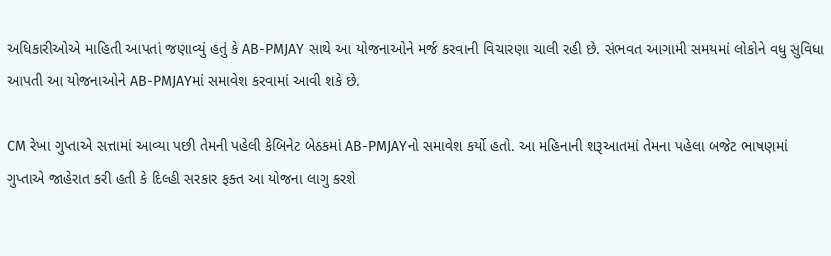અધિકારીઓએ માહિતી આપતાં જણાવ્યું હતું કે AB-PMJAY સાથે આ યોજનાઓને મર્જ કરવાની વિચારણા ચાલી રહી છે. સંભવત આગામી સમયમાં લોકોને વધુ સુવિધા આપતી આ યોજનાઓને AB-PMJAYમાં સમાવેશ કરવામાં આવી શકે છે.

CM રેખા ગુપ્તાએ સત્તામાં આવ્યા પછી તેમની પહેલી કેબિનેટ બેઠકમાં AB-PMJAYનો સમાવેશ કર્યો હતો. આ મહિનાની શરૂઆતમાં તેમના પહેલા બજેટ ભાષણમાં ગુપ્તાએ જાહેરાત કરી હતી કે દિલ્હી સરકાર ફક્ત આ યોજના લાગુ કરશે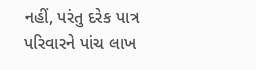નહીં, પરંતુ દરેક પાત્ર પરિવારને પાંચ લાખ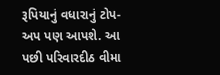રૂપિયાનું વધારાનું ટોપ-અપ પણ આપશે. આ પછી પરિવારદીઠ વીમા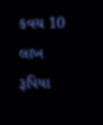કવચ 10 લાખ રૂપિયા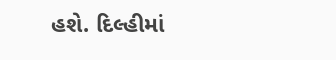હશે. દિલ્હીમાં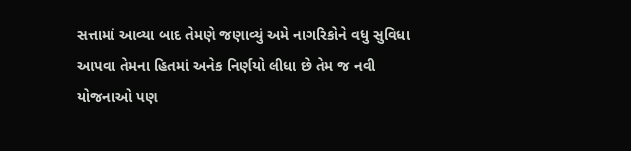સત્તામાં આવ્યા બાદ તેમણે જણાવ્યું અમે નાગરિકોને વધુ સુવિધા આપવા તેમના હિતમાં અનેક નિર્ણયો લીધા છે તેમ જ નવી યોજનાઓ પણ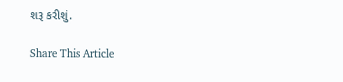શરૂ કરીશું.

Share This Article